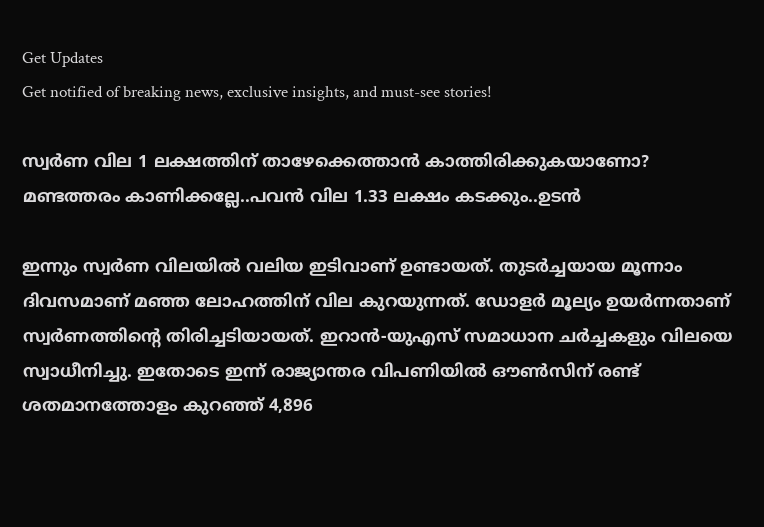Get Updates
Get notified of breaking news, exclusive insights, and must-see stories!

സ്വർണ വില 1 ലക്ഷത്തിന് താഴേക്കെത്താൻ കാത്തിരിക്കുകയാണോ? മണ്ടത്തരം കാണിക്കല്ലേ..പവൻ വില 1.33 ലക്ഷം കടക്കും..ഉടൻ

ഇന്നും സ്വർണ വിലയിൽ വലിയ ഇടിവാണ് ഉണ്ടായത്. തുടർച്ചയായ മൂന്നാം ദിവസമാണ് മഞ്ഞ ലോഹത്തിന് വില കുറയുന്നത്. ഡോളർ മൂല്യം ഉയർന്നതാണ് സ്വർണത്തിൻ്റെ തിരിച്ചടിയായത്. ഇറാൻ-യുഎസ് സമാധാന ചർച്ചകളും വിലയെ സ്വാധീനിച്ചു. ഇതോടെ ഇന്ന് രാജ്യാന്തര വിപണിയിൽ ഔൺസിന് രണ്ട് ശതമാനത്തോളം കുറഞ്ഞ് 4,896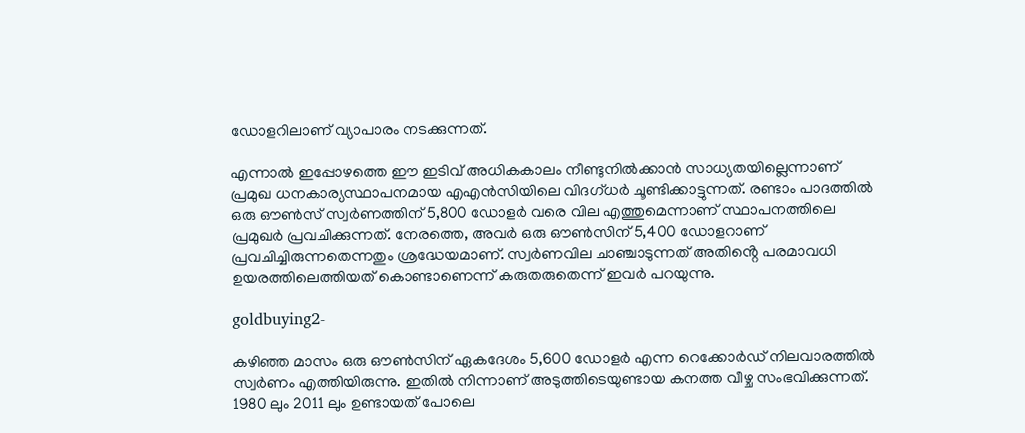ഡോളറിലാണ് വ്യാപാരം നടക്കുന്നത്.

എന്നാൽ ഇപ്പോഴത്തെ ഈ ഇടിവ് അധികകാലം നീണ്ടുനിൽക്കാൻ സാധ്യതയില്ലെന്നാണ് പ്രമുഖ ധനകാര്യസ്ഥാപനമായ എഎൻസിയിലെ വിദഗ്ധർ ചൂണ്ടിക്കാട്ടുന്നത്. രണ്ടാം പാദത്തിൽ ഒരു ഔൺസ് സ്വർണത്തിന് 5,800 ഡോളർ വരെ വില എത്തുമെന്നാണ് സ്ഥാപനത്തിലെ പ്രമുഖർ പ്രവചിക്കുന്നത്. നേരത്തെ, അവർ ഒരു ഔൺസിന് 5,400 ഡോളറാണ് പ്രവചിച്ചിരുന്നതെന്നതും ശ്രദ്ധേയമാണ്. സ്വർണവില ചാഞ്ചാടുന്നത് അതിൻ്റെ പരമാവധി ഉയരത്തിലെത്തിയത് കൊണ്ടാണെന്ന് കരുതരുതെന്ന് ഇവർ പറയുന്നു.

goldbuying2-

കഴിഞ്ഞ മാസം ഒരു ഔൺസിന് ഏകദേശം 5,600 ഡോളർ എന്ന റെക്കോർഡ് നിലവാരത്തിൽ സ്വർണം എത്തിയിരുന്നു. ഇതിൽ നിന്നാണ് അടുത്തിടെയുണ്ടായ കനത്ത വീഴ്ച സംഭവിക്കുന്നത്. 1980 ലും 2011 ലും ഉണ്ടായത് പോലെ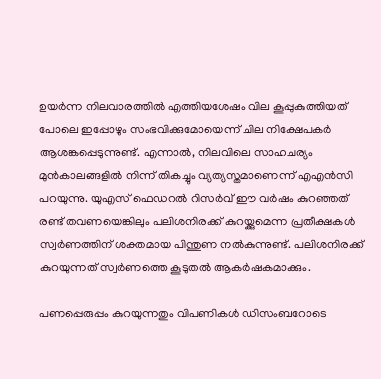ഉയർന്ന നിലവാരത്തിൽ എത്തിയശേഷം വില കൂപ്പുകുത്തിയത് പോലെ ഇപ്പോഴും സംഭവിക്കുമോയെന്ന് ചില നിക്ഷേപകർ ആശങ്കപ്പെടുന്നുണ്ട്. എന്നാൽ, നിലവിലെ സാഹചര്യം മുൻകാലങ്ങളിൽ നിന്ന് തികച്ചും വ്യത്യസ്തമാണെന്ന് എഎൻസി പറയുന്നു. യുഎസ് ഫെഡറൽ റിസർവ് ഈ വർഷം കുറഞ്ഞത് രണ്ട് തവണയെങ്കിലും പലിശനിരക്ക് കുറയ്ക്കുമെന്ന പ്രതീക്ഷകൾ സ്വർണത്തിന് ശക്തമായ പിന്തുണ നൽകുന്നുണ്ട്. പലിശനിരക്ക് കുറയുന്നത് സ്വർണത്തെ കൂടുതൽ ആകർഷകമാക്കും.

പണപ്പെരുപ്പം കുറയുന്നതും വിപണികൾ ഡിസംബറോടെ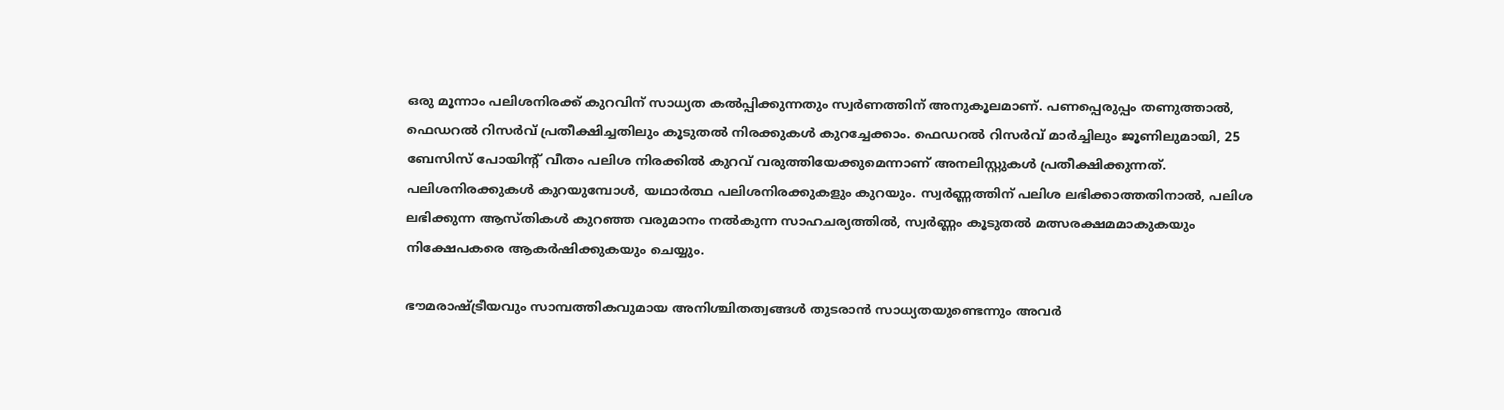ഒരു മൂന്നാം പലിശനിരക്ക് കുറവിന് സാധ്യത കൽപ്പിക്കുന്നതും സ്വർണത്തിന് അനുകൂലമാണ്. പണപ്പെരുപ്പം തണുത്താൽ, ഫെഡറൽ റിസർവ് പ്രതീക്ഷിച്ചതിലും കൂടുതൽ നിരക്കുകൾ കുറച്ചേക്കാം. ഫെഡറൽ റിസർവ് മാർച്ചിലും ജൂണിലുമായി, 25 ബേസിസ് പോയിന്റ് വീതം പലിശ നിരക്കിൽ കുറവ് വരുത്തിയേക്കുമെന്നാണ് അനലിസ്റ്റുകൾ പ്രതീക്ഷിക്കുന്നത്. പലിശനിരക്കുകൾ കുറയുമ്പോൾ, യഥാർത്ഥ പലിശനിരക്കുകളും കുറയും. സ്വർണ്ണത്തിന് പലിശ ലഭിക്കാത്തതിനാൽ, പലിശ ലഭിക്കുന്ന ആസ്തികൾ കുറഞ്ഞ വരുമാനം നൽകുന്ന സാഹചര്യത്തിൽ, സ്വർണ്ണം കൂടുതൽ മത്സരക്ഷമമാകുകയും നിക്ഷേപകരെ ആകർഷിക്കുകയും ചെയ്യും.

ഭൗമരാഷ്ട്രീയവും സാമ്പത്തികവുമായ അനിശ്ചിതത്വങ്ങൾ തുടരാൻ സാധ്യതയുണ്ടെന്നും അവർ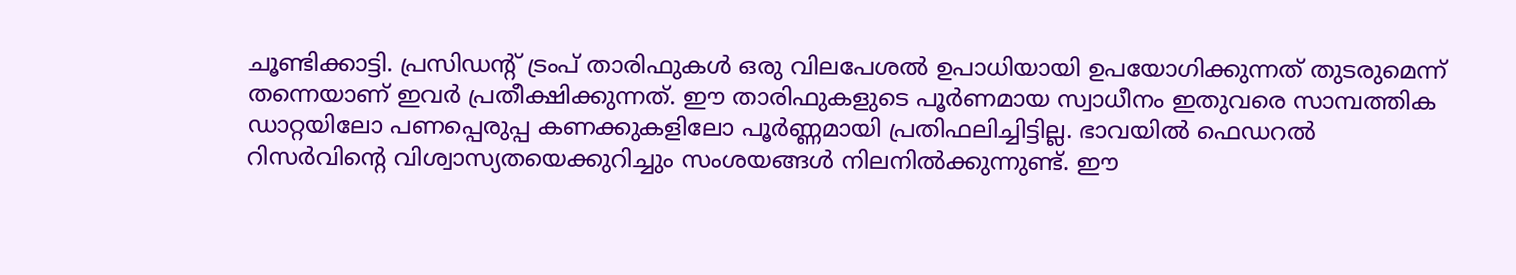ചൂണ്ടിക്കാട്ടി. പ്രസിഡന്റ് ട്രംപ് താരിഫുകൾ ഒരു വിലപേശൽ ഉപാധിയായി ഉപയോഗിക്കുന്നത് തുടരുമെന്ന് തന്നെയാണ് ഇവർ പ്രതീക്ഷിക്കുന്നത്. ഈ താരിഫുകളുടെ പൂർണമായ സ്വാധീനം ഇതുവരെ സാമ്പത്തിക ഡാറ്റയിലോ പണപ്പെരുപ്പ കണക്കുകളിലോ പൂർണ്ണമായി പ്രതിഫലിച്ചിട്ടില്ല. ഭാവയിൽ ഫെഡറൽ റിസർവിന്റെ വിശ്വാസ്യതയെക്കുറിച്ചും സംശയങ്ങൾ നിലനിൽക്കുന്നുണ്ട്. ഈ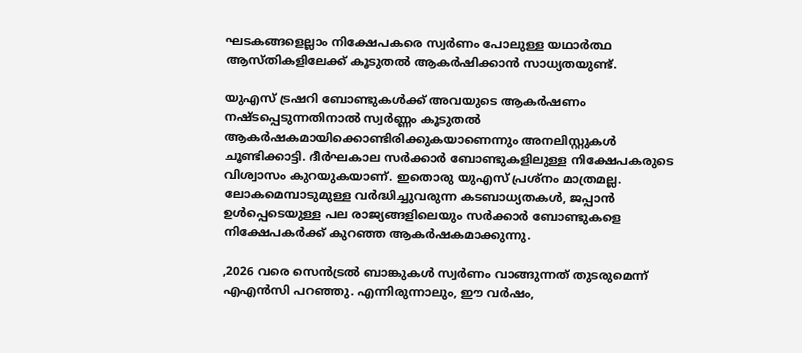ഘടകങ്ങളെല്ലാം നിക്ഷേപകരെ സ്വർണം പോലുള്ള യഥാർത്ഥ ആസ്തികളിലേക്ക് കൂടുതൽ ആകർഷിക്കാൻ സാധ്യതയുണ്ട്.

യുഎസ് ട്രഷറി ബോണ്ടുകൾക്ക് അവയുടെ ആകർഷണം നഷ്ടപ്പെടുന്നതിനാൽ സ്വർണ്ണം കൂടുതൽ ആകർഷകമായിക്കൊണ്ടിരിക്കുകയാണെന്നും അനലിസ്റ്റുകൾ ചൂണ്ടിക്കാട്ടി. ദീർഘകാല സർക്കാർ ബോണ്ടുകളിലുള്ള നിക്ഷേപകരുടെ വിശ്വാസം കുറയുകയാണ്. ഇതൊരു യുഎസ് പ്രശ്നം മാത്രമല്ല. ലോകമെമ്പാടുമുള്ള വർദ്ധിച്ചുവരുന്ന കടബാധ്യതകൾ, ജപ്പാൻ ഉൾപ്പെടെയുള്ള പല രാജ്യങ്ങളിലെയും സർക്കാർ ബോണ്ടുകളെ നിക്ഷേപകർക്ക് കുറഞ്ഞ ആകർഷകമാക്കുന്നു.

,2026 വരെ സെൻട്രൽ ബാങ്കുകൾ സ്വർണം വാങ്ങുന്നത് തുടരുമെന്ന് എഎൻസി പറഞ്ഞു. എന്നിരുന്നാലും, ഈ വർഷം,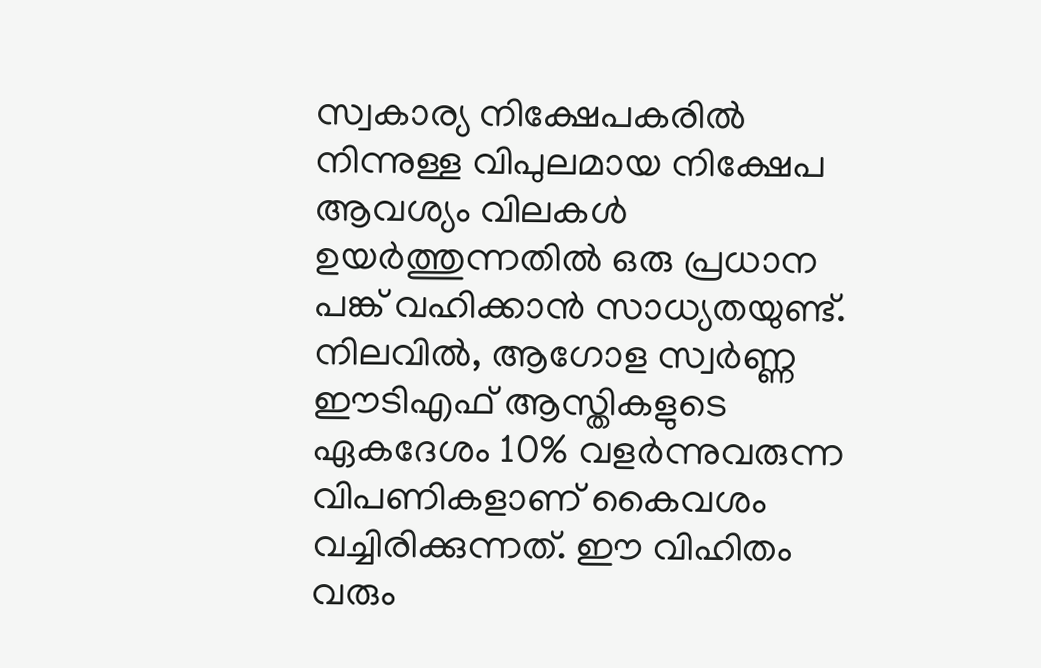സ്വകാര്യ നിക്ഷേപകരിൽ നിന്നുള്ള വിപുലമായ നിക്ഷേപ ആവശ്യം വിലകൾ ഉയർത്തുന്നതിൽ ഒരു പ്രധാന പങ്ക് വഹിക്കാൻ സാധ്യതയുണ്ട്. നിലവിൽ, ആഗോള സ്വർണ്ണ ഈടിഎഫ് ആസ്തികളുടെ ഏകദേശം 10% വളർന്നുവരുന്ന വിപണികളാണ് കൈവശം വച്ചിരിക്കുന്നത്. ഈ വിഹിതം വരും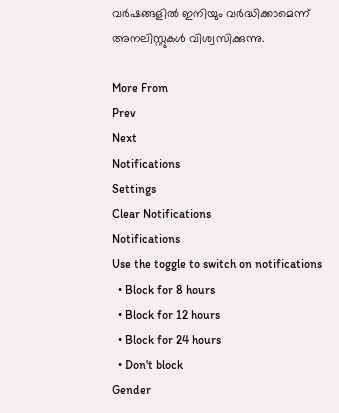വർഷങ്ങളിൽ ഇനിയും വർദ്ധിക്കാമെന്ന് അനലിസ്റ്റുകൾ വിശ്വസിക്കുന്നു.

More From
Prev
Next
Notifications
Settings
Clear Notifications
Notifications
Use the toggle to switch on notifications
  • Block for 8 hours
  • Block for 12 hours
  • Block for 24 hours
  • Don't block
Gender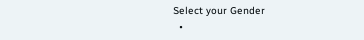Select your Gender
  •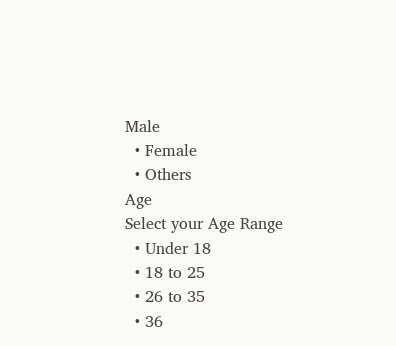Male
  • Female
  • Others
Age
Select your Age Range
  • Under 18
  • 18 to 25
  • 26 to 35
  • 36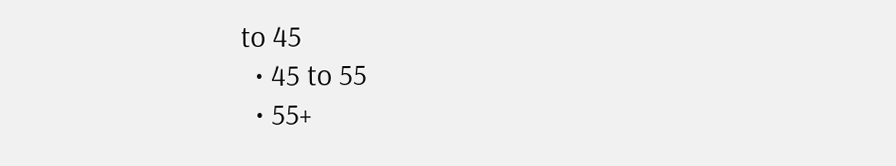to 45
  • 45 to 55
  • 55+